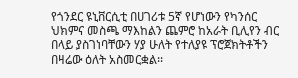የጎንደር ዩኒቨርሲቲ በሀገሪቱ 5ኛ የሆነውን የካንሰር ህክምና መስጫ ማእከልን ጨምሮ ከአራት ቢሊየን ብር በላይ ያስገነባቸውን ሃያ ሁለት የተለያዩ ፕሮጀክትቶችን በዛሬው ዕለት አስመርቋል፡፡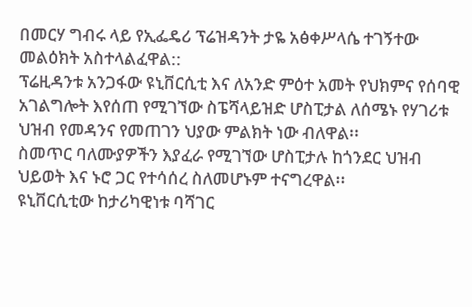በመርሃ ግብሩ ላይ የኢፌዴሪ ፕሬዝዳንት ታዬ አፅቀሥላሴ ተገኝተው መልዕክት አስተላልፈዋል::
ፕሬዚዳንቱ አንጋፋው ዩኒቨርሲቲ እና ለአንድ ምዕተ አመት የህክምና የሰባዊ አገልግሎት እየሰጠ የሚገኘው ስፔሻላይዝድ ሆስፒታል ለሰሜኑ የሃገሪቱ ህዝብ የመዳንና የመጠገን ህያው ምልክት ነው ብለዋል፡፡
ስመጥር ባለሙያዎችን እያፈራ የሚገኘው ሆስፒታሉ ከጎንደር ህዝብ ህይወት እና ኑሮ ጋር የተሳሰረ ስለመሆኑም ተናግረዋል፡፡
ዩኒቨርሲቲው ከታሪካዊነቱ ባሻገር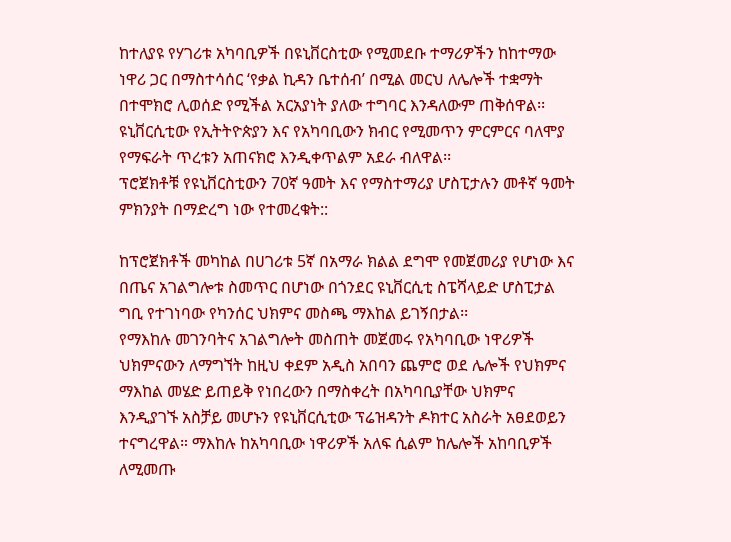ከተለያዩ የሃገሪቱ አካባቢዎች በዩኒቨርስቲው የሚመደቡ ተማሪዎችን ከከተማው ነዋሪ ጋር በማስተሳሰር ‘የቃል ኪዳን ቤተሰብ’ በሚል መርህ ለሌሎች ተቋማት በተሞክሮ ሊወሰድ የሚችል አርአያነት ያለው ተግባር እንዳለውም ጠቅሰዋል፡፡
ዩኒቨርሲቲው የኢትትዮጵያን እና የአካባቢውን ክብር የሚመጥን ምርምርና ባለሞያ የማፍራት ጥረቱን አጠናክሮ እንዲቀጥልም አደራ ብለዋል፡፡
ፕሮጀክቶቹ የዩኒቨርስቲውን 70ኛ ዓመት እና የማስተማሪያ ሆስፒታሉን መቶኛ ዓመት ምክንያት በማድረግ ነው የተመረቁት::

ከፕሮጀክቶች መካከል በሀገሪቱ 5ኛ በአማራ ክልል ደግሞ የመጀመሪያ የሆነው እና በጤና አገልግሎቱ ስመጥር በሆነው በጎንደር ዩኒቨርሲቲ ስፔሻላይድ ሆስፒታል ግቢ የተገነባው የካንሰር ህክምና መስጫ ማእከል ይገኝበታል፡፡
የማእከሉ መገንባትና አገልግሎት መስጠት መጀመሩ የአካባቢው ነዋሪዎች ህክምናውን ለማግኘት ከዚህ ቀደም አዲስ አበባን ጨምሮ ወደ ሌሎች የህክምና ማእከል መሄድ ይጠይቅ የነበረውን በማስቀረት በአካባቢያቸው ህክምና እንዲያገኙ አስቻይ መሆኑን የዩኒቨርሲቲው ፕሬዝዳንት ዶክተር አስራት አፀደወይን ተናግረዋል። ማእከሉ ከአካባቢው ነዋሪዎች አለፍ ሲልም ከሌሎች አከባቢዎች ለሚመጡ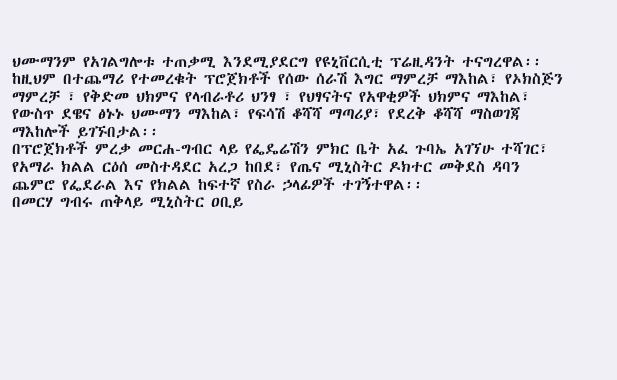ህሙማንም የአገልግሎቱ ተጠቃሚ እንደሚያደርግ የዩኒቨርሲቲ ፕሬዚዳንት ተናግረዋል፡፡
ከዚህም በተጨማሪ የተመረቁት ፕሮጀክቶች የሰው ሰራሽ እግር ማምረቻ ማእከል፣ የኦክስጅን ማምረቻ ፣ የቅድመ ህክምና የላብራቶሪ ህንፃ ፣ የህፃናትና የአዋቂዎች ህክምና ማእከል፣ የውስጥ ደዌና ፅኑኑ ህሙማን ማእከል፣ የፍሳሽ ቆሻሻ ማጣሪያ፣ የደረቅ ቆሻሻ ማስወገጃ ማእከሎች ይገኙበታል፡፡
በፕሮጀክቶች ምረቃ መርሐ-ግብር ላይ የፌዴሬሽን ምክር ቤት አፈ ጉባኤ አገኘሁ ተሻገር፣ የአማራ ክልል ርዕሰ መስተዳደር አረጋ ከበደ፣ የጤና ሚኒስትር ዶክተር መቅደስ ዳባን ጨምሮ የፌደራል እና የክልል ከፍተኛ የስራ ኃላፊዎች ተገኝተዋል፡፡
በመርሃ ግብሩ ጠቅላይ ሚኒስትር ዐቢይ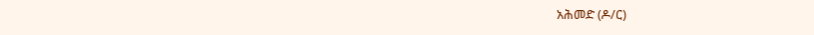አሕመድ (ዶ/ር)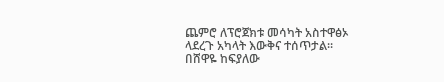ጨምሮ ለፕሮጀክቱ መሳካት አስተዋፅኦ ላደረጉ አካላት እውቅና ተሰጥታል፡፡
በሸዋዬ ከፍያለው